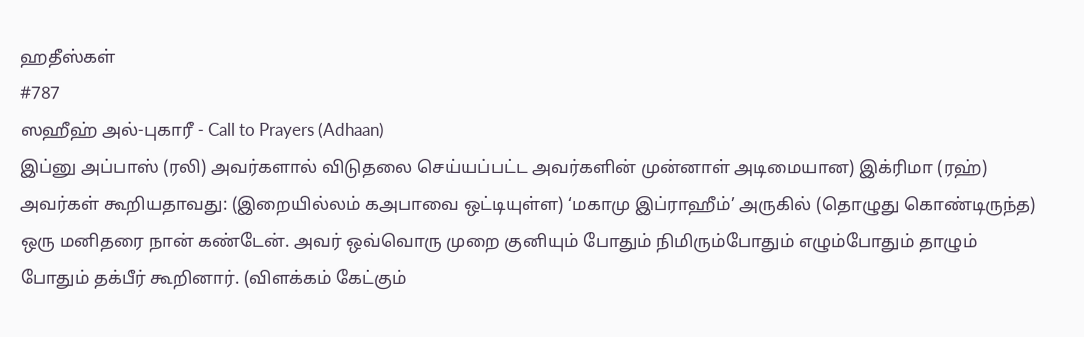ஹதீஸ்கள்
#787
ஸஹீஹ் அல்-புகாரீ - Call to Prayers (Adhaan)
இப்னு அப்பாஸ் (ரலி) அவர்களால் விடுதலை செய்யப்பட்ட அவர்களின் முன்னாள் அடிமையான) இக்ரிமா (ரஹ்) அவர்கள் கூறியதாவது: (இறையில்லம் கஅபாவை ஒட்டியுள்ள) ‘மகாமு இப்ராஹீம்’ அருகில் (தொழுது கொண்டிருந்த) ஒரு மனிதரை நான் கண்டேன். அவர் ஒவ்வொரு முறை குனியும் போதும் நிமிரும்போதும் எழும்போதும் தாழும் போதும் தக்பீர் கூறினார். (விளக்கம் கேட்கும்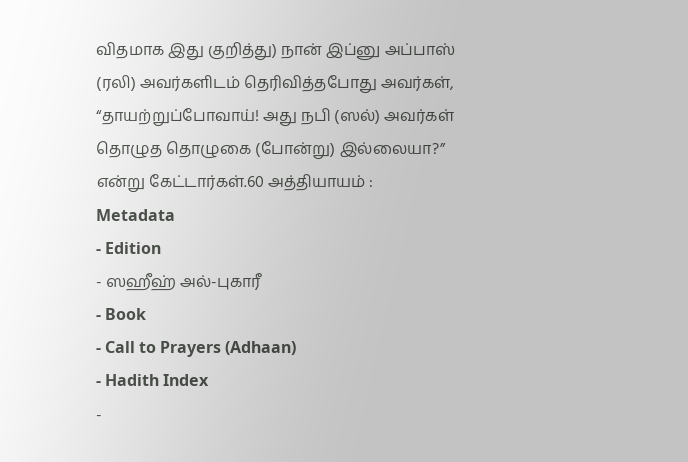விதமாக இது குறித்து) நான் இப்னு அப்பாஸ் (ரலி) அவர்களிடம் தெரிவித்தபோது அவர்கள், “தாயற்றுப்போவாய்! அது நபி (ஸல்) அவர்கள் தொழுத தொழுகை (போன்று) இல்லையா?” என்று கேட்டார்கள்.60 அத்தியாயம் :
Metadata
- Edition
- ஸஹீஹ் அல்-புகாரீ
- Book
- Call to Prayers (Adhaan)
- Hadith Index
-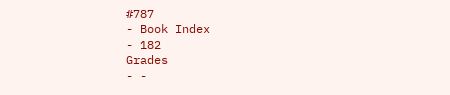#787
- Book Index
- 182
Grades
- -